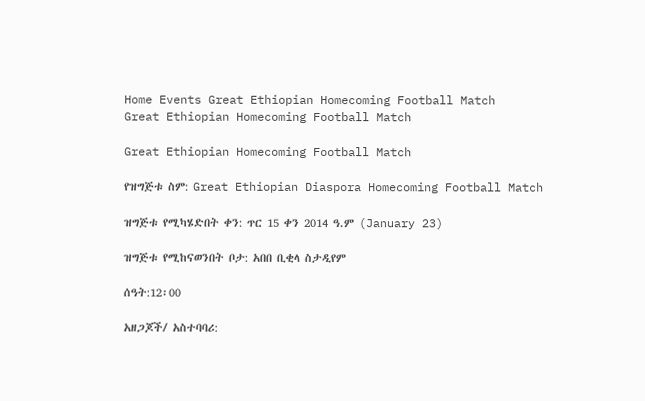Home Events Great Ethiopian Homecoming Football Match
Great Ethiopian Homecoming Football Match

Great Ethiopian Homecoming Football Match

የዝግጅቱ ስም: Great Ethiopian Diaspora Homecoming Football Match

ዝግጅቱ የሚካሄድበት ቀን: ጥር 15 ቀን 2014 ዓ.ም (January 23)

ዝግጅቱ የሚከናወንበት ቦታ: አበበ ቢቂላ ስታዲየም

ሰዓት:12፡00

አዘጋጆች/ አስተባባሪ: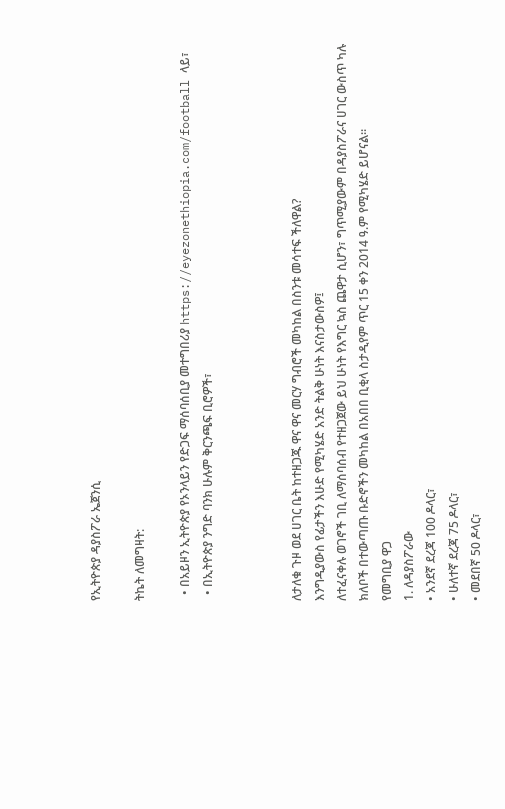የኢትዮጵያ ዳያስፖራ ኤጀንሲ

ትኬት ለመግዛት:

  • በአይዞን ኢትዮጵያ የኦንላይን የድጋፍ ማሰባሰቢያ መተግበሪያ https://eyezonethiopia.com/football ላይ፣
  • በኢትዮጵያ ንግድ ባንክ ሁሉም ቅርንጫፍ ቢሮዎች፣



ለታለቁ ጉዞ ወደ ሀገር ቤት ከተዘጋጁ ዋና ዋና መርሃ ግብሮች መካከል በስንቱ መሳተፍ ችለዋል?
እንግዲያውስ የፊታችን እሁድ የሚካሄድ አንድ ትልቅ ሁነት እናስታውስዎ፤
ለተፈናቀሉ ወገኖች ገቢ ለማሰባሰብ የተዘጋጀው ይህ ሁነት የእግር ኳስ ጨዋታ ሲሆን፣ ግጥሚያውም በዳያስፖራና ሀገር ውስጥ ካሉ ክለቦች በተውጣጡ ቡድኖችን መካከል በአበበ ቢቂላ ስታዲየም ጥር 15 ቀን 2014 ዓ.ም የሚካሄድ ይሆናል።
የመግቢያ ዋጋ
1. ለዳያስፖራው
• አንደኛ ደረጃ 100 ዶላር፣
• ሁለተኛ ደረጃ 75 ዶላር፣
• መደበኛ 50 ዶላር፣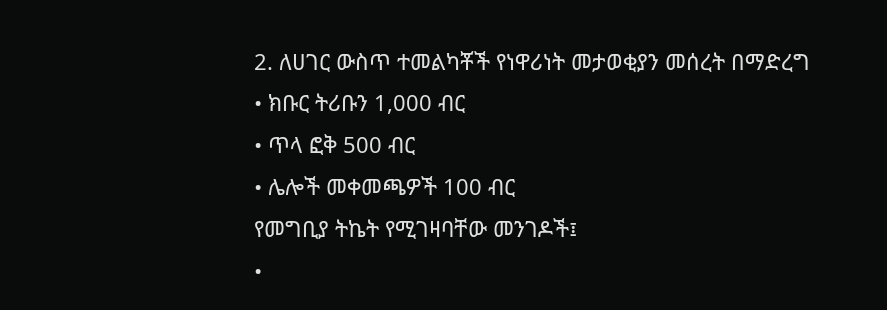2. ለሀገር ውስጥ ተመልካቾች የነዋሪነት መታወቂያን መሰረት በማድረግ
• ክቡር ትሪቡን 1,000 ብር
• ጥላ ፎቅ 500 ብር
• ሌሎች መቀመጫዎች 100 ብር
የመግቢያ ትኬት የሚገዛባቸው መንገዶች፤
•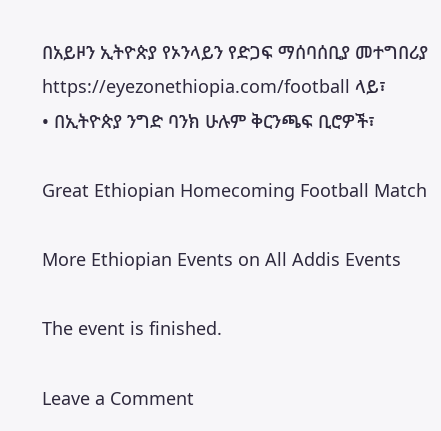በአይዞን ኢትዮጵያ የኦንላይን የድጋፍ ማሰባሰቢያ መተግበሪያ https://eyezonethiopia.com/football ላይ፣
• በኢትዮጵያ ንግድ ባንክ ሁሉም ቅርንጫፍ ቢሮዎች፣

Great Ethiopian Homecoming Football Match

More Ethiopian Events on All Addis Events

The event is finished.

Leave a Comment